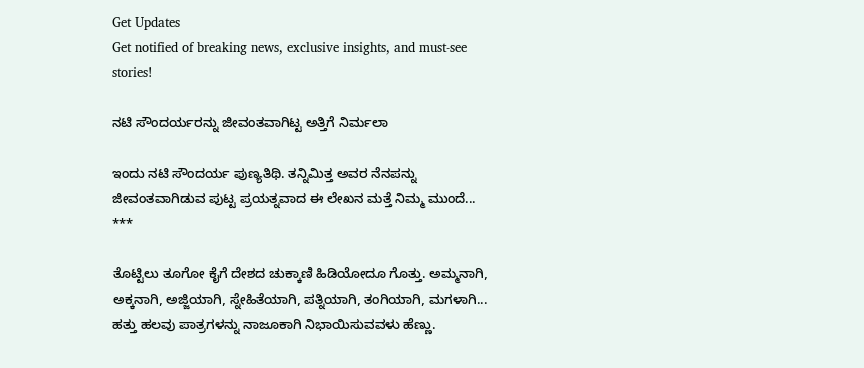Get Updates
Get notified of breaking news, exclusive insights, and must-see stories!

ನಟಿ ಸೌಂದರ್ಯರನ್ನು ಜೀವಂತವಾಗಿಟ್ಟ ಅತ್ತಿಗೆ ನಿರ್ಮಲಾ

ಇಂದು ನಟಿ ಸೌಂದರ್ಯ ಪುಣ್ಯತಿಥಿ. ತನ್ನಿಮಿತ್ತ ಅವರ ನೆನಪನ್ನು ಜೀವಂತವಾಗಿಡುವ ಪುಟ್ಟ ಪ್ರಯತ್ನವಾದ ಈ ಲೇಖನ ಮತ್ತೆ ನಿಮ್ಮ ಮುಂದೆ...
***

ತೊಟ್ಟಿಲು ತೂಗೋ ಕೈಗೆ ದೇಶದ ಚುಕ್ಕಾಣಿ ಹಿಡಿಯೋದೂ ಗೊತ್ತು. ಅಮ್ಮನಾಗಿ, ಅಕ್ಕನಾಗಿ, ಅಜ್ಜಿಯಾಗಿ, ಸ್ನೇಹಿತೆಯಾಗಿ, ಪತ್ನಿಯಾಗಿ, ತಂಗಿಯಾಗಿ, ಮಗಳಾಗಿ... ಹತ್ತು ಹಲವು ಪಾತ್ರಗಳನ್ನು ನಾಜೂಕಾಗಿ ನಿಭಾಯಿಸುವವಳು ಹೆಣ್ಣು.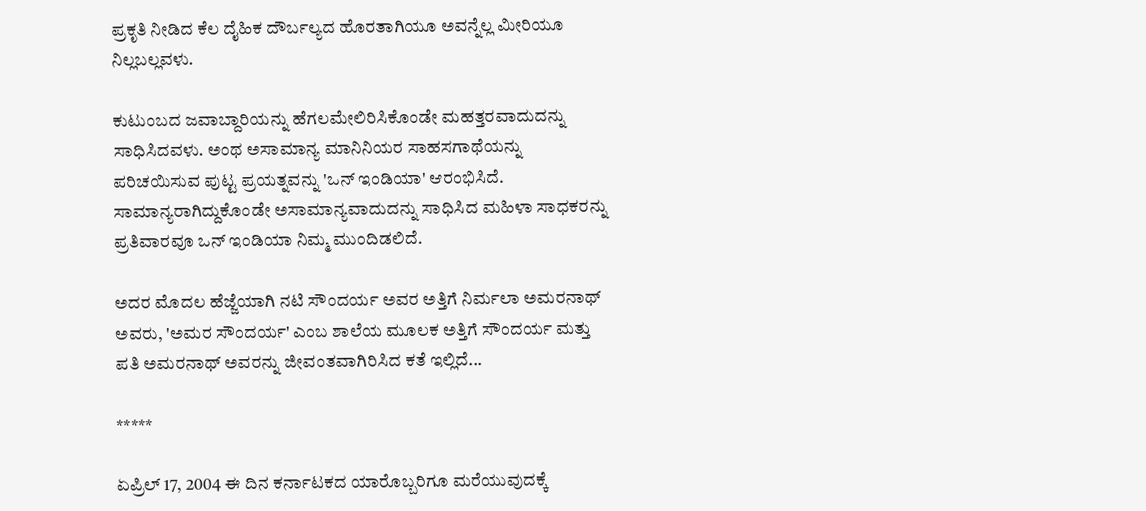ಪ್ರಕೃತಿ ನೀಡಿದ ಕೆಲ ದೈಹಿಕ ದೌರ್ಬಲ್ಯದ ಹೊರತಾಗಿಯೂ ಅವನ್ನೆಲ್ಲ ಮೀರಿಯೂ ನಿಲ್ಲಬಲ್ಲವಳು.

ಕುಟುಂಬದ ಜವಾಬ್ದಾರಿಯನ್ನು ಹೆಗಲಮೇಲಿರಿಸಿಕೊಂಡೇ ಮಹತ್ತರವಾದುದನ್ನು ಸಾಧಿಸಿದವಳು. ಅಂಥ ಅಸಾಮಾನ್ಯ ಮಾನಿನಿಯರ ಸಾಹಸಗಾಥೆಯನ್ನು ಪರಿಚಯಿಸುವ ಪುಟ್ಟ ಪ್ರಯತ್ನವನ್ನು 'ಒನ್ ಇಂಡಿಯಾ' ಆರಂಭಿಸಿದೆ. ಸಾಮಾನ್ಯರಾಗಿದ್ದುಕೊಂಡೇ ಅಸಾಮಾನ್ಯವಾದುದನ್ನು ಸಾಧಿಸಿದ ಮಹಿಳಾ ಸಾಧಕರನ್ನು ಪ್ರತಿವಾರವೂ ಒನ್ ಇಂಡಿಯಾ ನಿಮ್ಮ ಮುಂದಿಡಲಿದೆ.

ಅದರ ಮೊದಲ ಹೆಜ್ಜೆಯಾಗಿ ನಟಿ ಸೌಂದರ್ಯ ಅವರ ಅತ್ತಿಗೆ ನಿರ್ಮಲಾ ಅಮರನಾಥ್ ಅವರು, 'ಅಮರ ಸೌಂದರ್ಯ' ಎಂಬ ಶಾಲೆಯ ಮೂಲಕ ಅತ್ತಿಗೆ ಸೌಂದರ್ಯ ಮತ್ತು ಪತಿ ಅಮರನಾಥ್ ಅವರನ್ನು ಜೀವಂತವಾಗಿರಿಸಿದ ಕತೆ ಇಲ್ಲಿದೆ...

*****

ಏಪ್ರಿಲ್ 17, 2004 ಈ ದಿನ ಕರ್ನಾಟಕದ ಯಾರೊಬ್ಬರಿಗೂ ಮರೆಯುವುದಕ್ಕೆ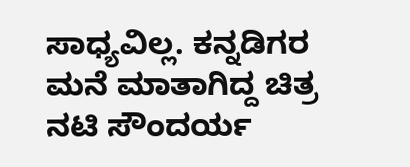ಸಾಧ್ಯವಿಲ್ಲ. ಕನ್ನಡಿಗರ ಮನೆ ಮಾತಾಗಿದ್ದ ಚಿತ್ರ ನಟಿ ಸೌಂದರ್ಯ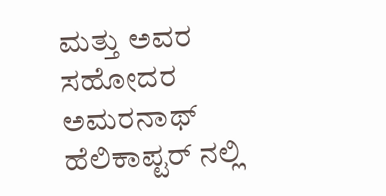ಮತ್ತು ಅವರ ಸಹೋದರ ಅಮರನಾಥ್ ಹೆಲಿಕಾಪ್ಟರ್ ನಲ್ಲಿ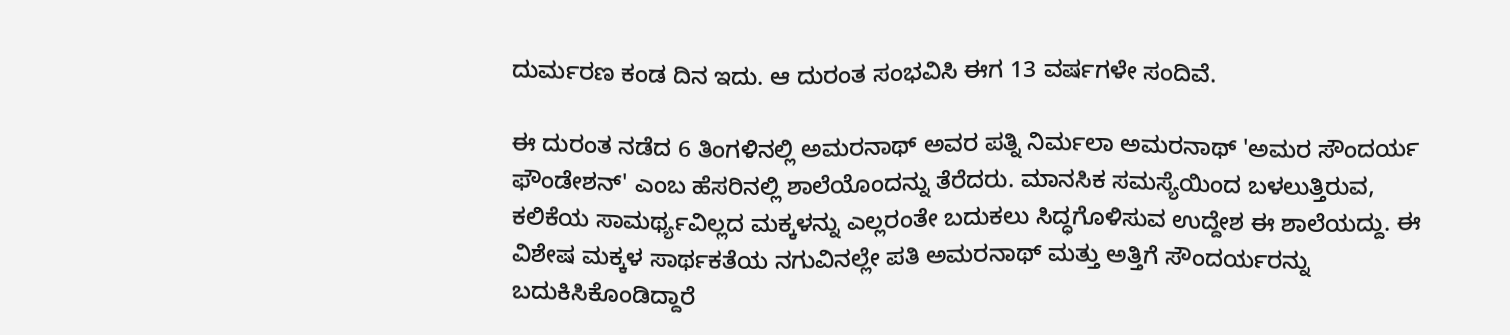ದುರ್ಮರಣ ಕಂಡ ದಿನ ಇದು. ಆ ದುರಂತ ಸಂಭವಿಸಿ ಈಗ 13 ವರ್ಷಗಳೇ ಸಂದಿವೆ.

ಈ ದುರಂತ ನಡೆದ 6 ತಿಂಗಳಿನಲ್ಲಿ ಅಮರನಾಥ್ ಅವರ ಪತ್ನಿ ನಿರ್ಮಲಾ ಅಮರನಾಥ್ 'ಅಮರ ಸೌಂದರ್ಯ ಫೌಂಡೇಶನ್' ಎಂಬ ಹೆಸರಿನಲ್ಲಿ ಶಾಲೆಯೊಂದನ್ನು ತೆರೆದರು. ಮಾನಸಿಕ ಸಮಸ್ಯೆಯಿಂದ ಬಳಲುತ್ತಿರುವ, ಕಲಿಕೆಯ ಸಾಮರ್ಥ್ಯವಿಲ್ಲದ ಮಕ್ಕಳನ್ನು ಎಲ್ಲರಂತೇ ಬದುಕಲು ಸಿದ್ಧಗೊಳಿಸುವ ಉದ್ದೇಶ ಈ ಶಾಲೆಯದ್ದು. ಈ ವಿಶೇಷ ಮಕ್ಕಳ ಸಾರ್ಥಕತೆಯ ನಗುವಿನಲ್ಲೇ ಪತಿ ಅಮರನಾಥ್ ಮತ್ತು ಅತ್ತಿಗೆ ಸೌಂದರ್ಯರನ್ನು ಬದುಕಿಸಿಕೊಂಡಿದ್ದಾರೆ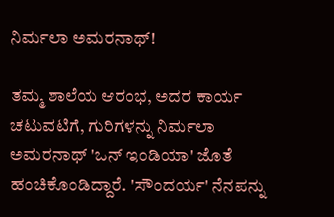ನಿರ್ಮಲಾ ಅಮರನಾಥ್!

ತಮ್ಮ ಶಾಲೆಯ ಆರಂಭ, ಅದರ ಕಾರ್ಯ ಚಟುವಟಿಗೆ, ಗುರಿಗಳನ್ನು ನಿರ್ಮಲಾ ಅಮರನಾಥ್ 'ಒನ್ ಇಂಡಿಯಾ' ಜೊತೆ ಹಂಚಿಕೊಂಡಿದ್ದಾರೆ. 'ಸೌಂದರ್ಯ' ನೆನಪನ್ನು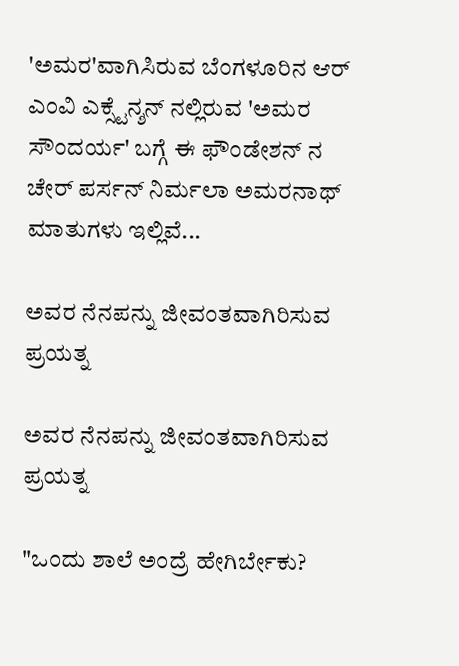'ಅಮರ'ವಾಗಿಸಿರುವ ಬೆಂಗಳೂರಿನ ಆರ್ ಎಂವಿ ಎಕ್ಸ್ಟೆನ್ಶನ್ ನಲ್ಲಿರುವ 'ಅಮರ ಸೌಂದರ್ಯ' ಬಗ್ಗೆ ಈ ಫೌಂಡೇಶನ್ ನ ಚೇರ್ ಪರ್ಸನ್ ನಿರ್ಮಲಾ ಅಮರನಾಥ್ ಮಾತುಗಳು ಇಲ್ಲಿವೆ...

ಅವರ ನೆನಪನ್ನು ಜೀವಂತವಾಗಿರಿಸುವ ಪ್ರಯತ್ನ

ಅವರ ನೆನಪನ್ನು ಜೀವಂತವಾಗಿರಿಸುವ ಪ್ರಯತ್ನ

"ಒಂದು ಶಾಲೆ ಅಂದ್ರೆ ಹೇಗಿರ್ಬೇಕು?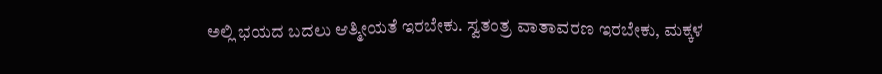ಅಲ್ಲಿ ಭಯದ ಬದಲು ಆತ್ಮೀಯತೆ ಇರಬೇಕು. ಸ್ವತಂತ್ರ ವಾತಾವರಣ ಇರಬೇಕು, ಮಕ್ಕಳ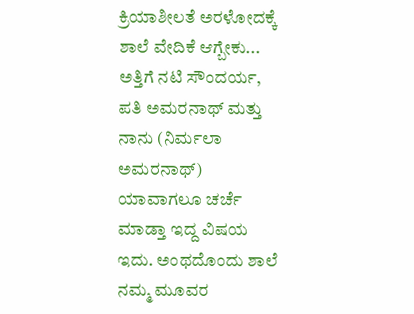ಕ್ರಿಯಾಶೀಲತೆ ಅರಳೋದಕ್ಕೆ ಶಾಲೆ ವೇದಿಕೆ ಆಗ್ಬೇಕು... ಅತ್ತಿಗೆ ನಟಿ ಸೌಂದರ್ಯ, ಪತಿ ಅಮರನಾಥ್ ಮತ್ತು ನಾನು (ನಿರ್ಮಲಾ ಅಮರನಾಥ್) ಯಾವಾಗಲೂ ಚರ್ಚೆ ಮಾಡ್ತಾ ಇದ್ದ ವಿಷಯ ಇದು. ಅಂಥದೊಂದು ಶಾಲೆ ನಮ್ಮ ಮೂವರ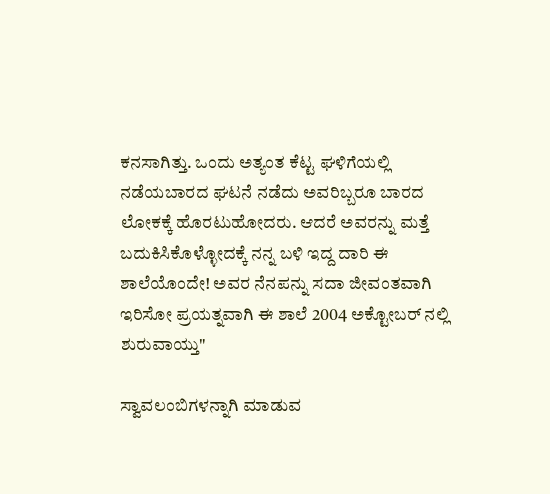ಕನಸಾಗಿತ್ತು. ಒಂದು ಅತ್ಯಂತ ಕೆಟ್ಟ ಘಳಿಗೆಯಲ್ಲಿ ನಡೆಯಬಾರದ ಘಟನೆ ನಡೆದು ಅವರಿಬ್ಬರೂ ಬಾರದ ಲೋಕಕ್ಕೆ ಹೊರಟುಹೋದರು. ಆದರೆ ಅವರನ್ನು ಮತ್ತೆ ಬದುಕಿಸಿಕೊಳ್ಳೋದಕ್ಕೆ ನನ್ನ ಬಳಿ ಇದ್ದ ದಾರಿ ಈ ಶಾಲೆಯೊಂದೇ! ಅವರ ನೆನಪನ್ನು ಸದಾ ಜೀವಂತವಾಗಿ ಇರಿಸೋ ಪ್ರಯತ್ನವಾಗಿ ಈ ಶಾಲೆ 2004 ಅಕ್ಟೋಬರ್ ನಲ್ಲಿ ಶುರುವಾಯ್ತು"

ಸ್ವಾವಲಂಬಿಗಳನ್ನಾಗಿ ಮಾಡುವ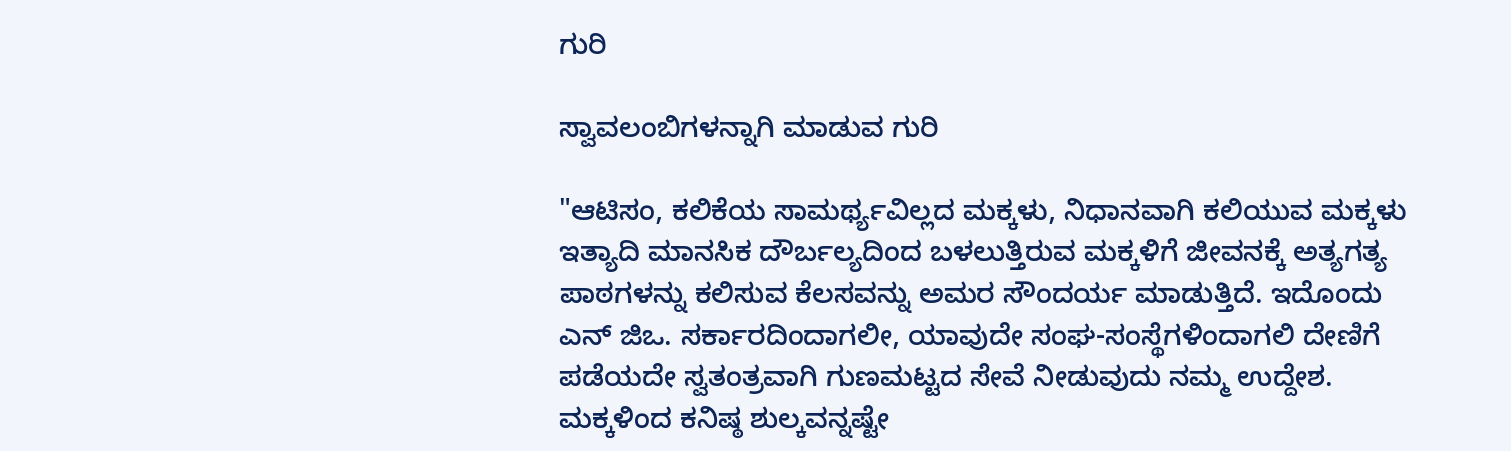ಗುರಿ

ಸ್ವಾವಲಂಬಿಗಳನ್ನಾಗಿ ಮಾಡುವ ಗುರಿ

"ಆಟಿಸಂ, ಕಲಿಕೆಯ ಸಾಮರ್ಥ್ಯವಿಲ್ಲದ ಮಕ್ಕಳು, ನಿಧಾನವಾಗಿ ಕಲಿಯುವ ಮಕ್ಕಳು ಇತ್ಯಾದಿ ಮಾನಸಿಕ ದೌರ್ಬಲ್ಯದಿಂದ ಬಳಲುತ್ತಿರುವ ಮಕ್ಕಳಿಗೆ ಜೀವನಕ್ಕೆ ಅತ್ಯಗತ್ಯ ಪಾಠಗಳನ್ನು ಕಲಿಸುವ ಕೆಲಸವನ್ನು ಅಮರ ಸೌಂದರ್ಯ ಮಾಡುತ್ತಿದೆ. ಇದೊಂದು ಎನ್ ಜಿಒ. ಸರ್ಕಾರದಿಂದಾಗಲೀ, ಯಾವುದೇ ಸಂಘ-ಸಂಸ್ಥೆಗಳಿಂದಾಗಲಿ ದೇಣಿಗೆ ಪಡೆಯದೇ ಸ್ವತಂತ್ರವಾಗಿ ಗುಣಮಟ್ಟದ ಸೇವೆ ನೀಡುವುದು ನಮ್ಮ ಉದ್ದೇಶ. ಮಕ್ಕಳಿಂದ ಕನಿಷ್ಠ ಶುಲ್ಕವನ್ನಷ್ಟೇ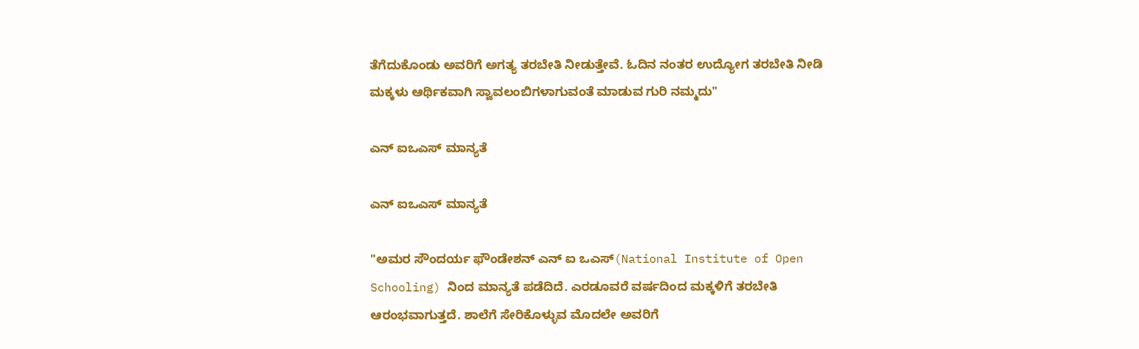ತೆಗೆದುಕೊಂಡು ಅವರಿಗೆ ಅಗತ್ಯ ತರಬೇತಿ ನೀಡುತ್ತೇವೆ. ಓದಿನ ನಂತರ ಉದ್ಯೋಗ ತರಬೇತಿ ನೀಡಿ ಮಕ್ಕಳು ಆರ್ಥಿಕವಾಗಿ ಸ್ವಾವಲಂಬಿಗಳಾಗುವಂತೆ ಮಾಡುವ ಗುರಿ ನಮ್ಮದು"

ಎನ್ ಐಒಎಸ್ ಮಾನ್ಯತೆ

ಎನ್ ಐಒಎಸ್ ಮಾನ್ಯತೆ

"ಅಮರ ಸೌಂದರ್ಯ ಫೌಂಡೇಶನ್ ಎನ್ ಐ ಒಎಸ್(National Institute of Open Schooling) ನಿಂದ ಮಾನ್ಯತೆ ಪಡೆದಿದೆ. ಎರಡೂವರೆ ವರ್ಷದಿಂದ ಮಕ್ಕಳಿಗೆ ತರಬೇತಿ ಆರಂಭವಾಗುತ್ತದೆ. ಶಾಲೆಗೆ ಸೇರಿಕೊಳ್ಳುವ ಮೊದಲೇ ಅವರಿಗೆ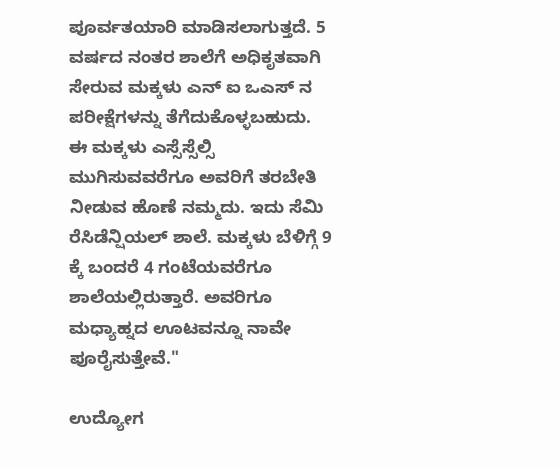ಪೂರ್ವತಯಾರಿ ಮಾಡಿಸಲಾಗುತ್ತದೆ. 5 ವರ್ಷದ ನಂತರ ಶಾಲೆಗೆ ಅಧಿಕೃತವಾಗಿ ಸೇರುವ ಮಕ್ಕಳು ಎನ್ ಐ ಒಎಸ್ ನ ಪರೀಕ್ಷೆಗಳನ್ನು ತೆಗೆದುಕೊಳ್ಳಬಹುದು. ಈ ಮಕ್ಕಳು ಎಸ್ಸೆಸ್ಸೆಲ್ಸಿ ಮುಗಿಸುವವರೆಗೂ ಅವರಿಗೆ ತರಬೇತಿ ನೀಡುವ ಹೊಣೆ ನಮ್ಮದು. ಇದು ಸೆಮಿ ರೆಸಿಡೆನ್ಷಿಯಲ್ ಶಾಲೆ. ಮಕ್ಕಳು ಬೆಳಿಗ್ಗೆ 9 ಕ್ಕೆ ಬಂದರೆ 4 ಗಂಟೆಯವರೆಗೂ ಶಾಲೆಯಲ್ಲಿರುತ್ತಾರೆ. ಅವರಿಗೂ ಮಧ್ಯಾಹ್ನದ ಊಟವನ್ನೂ ನಾವೇ ಪೂರೈಸುತ್ತೇವೆ."

ಉದ್ಯೋಗ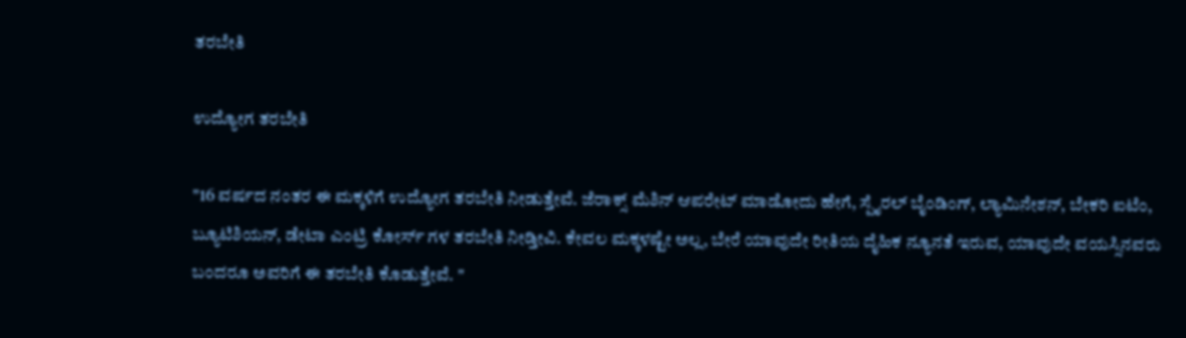ತರಬೇತಿ

ಉದ್ಯೋಗ ತರಬೇತಿ

"16 ವರ್ಷದ ನಂತರ ಈ ಮಕ್ಕಳಿಗೆ ಉದ್ಯೋಗ ತರಬೇತಿ ನೀಡುತ್ತೇವೆ. ಜೆರಾಕ್ಸ್ ಮೆಶಿನ್ ಆಪರೇಟ್ ಮಾಡೋದು ಹೇಗೆ, ಸ್ಪೈರಲ್ ಬೈಂಡಿಂಗ್, ಲ್ಯಾಮಿನೇಶನ್, ಬೇಕರಿ ಐಟೆಂ, ಬ್ಯೂಟಿಶಿಯನ್, ಡೇಟಾ ಎಂಟ್ರಿ ಕೋರ್ಸ್ ಗಳ ತರಬೇತಿ ನೀಡ್ತೀವಿ. ಕೇವಲ ಮಕ್ಕಳಷ್ಟೇ ಅಲ್ಲ, ಬೇರೆ ಯಾವುದೇ ರೀತಿಯ ದೈಹಿಕ ನ್ಯೂನತೆ ಇರುವ, ಯಾವುದೇ ವಯಸ್ಸಿನವರು ಬಂದರೂ ಅವರಿಗೆ ಈ ತರಬೇತಿ ಕೊಡುತ್ತೇವೆ. "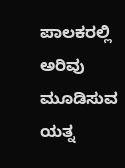ಪಾಲಕರಲ್ಲಿ ಅರಿವು ಮೂಡಿಸುವ ಯತ್ನ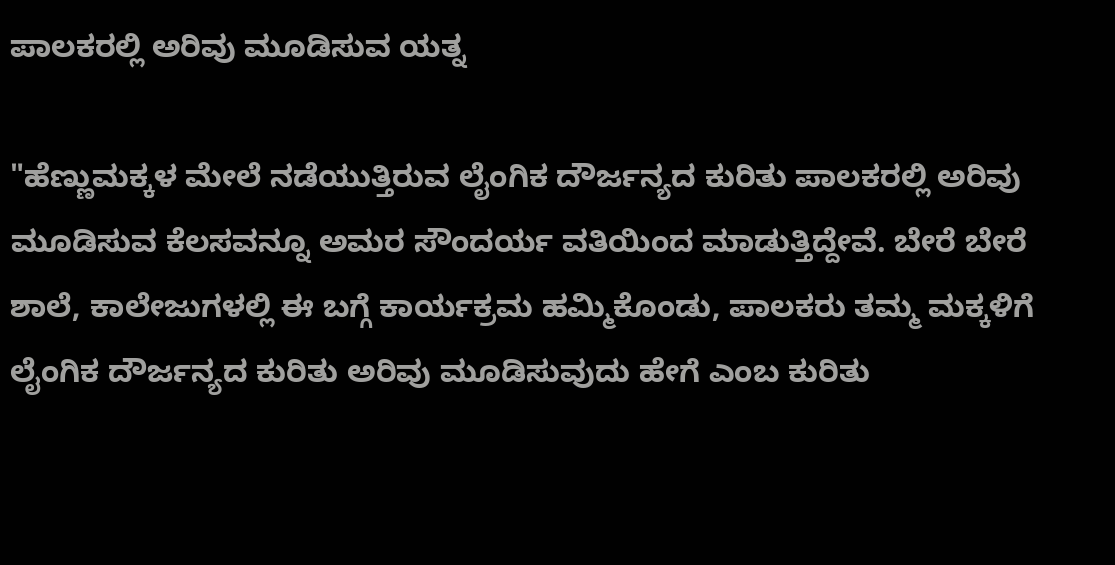ಪಾಲಕರಲ್ಲಿ ಅರಿವು ಮೂಡಿಸುವ ಯತ್ನ

"ಹೆಣ್ಣುಮಕ್ಕಳ ಮೇಲೆ ನಡೆಯುತ್ತಿರುವ ಲೈಂಗಿಕ ದೌರ್ಜನ್ಯದ ಕುರಿತು ಪಾಲಕರಲ್ಲಿ ಅರಿವು ಮೂಡಿಸುವ ಕೆಲಸವನ್ನೂ ಅಮರ ಸೌಂದರ್ಯ ವತಿಯಿಂದ ಮಾಡುತ್ತಿದ್ದೇವೆ. ಬೇರೆ ಬೇರೆ ಶಾಲೆ, ಕಾಲೇಜುಗಳಲ್ಲಿ ಈ ಬಗ್ಗೆ ಕಾರ್ಯಕ್ರಮ ಹಮ್ಮಿಕೊಂಡು, ಪಾಲಕರು ತಮ್ಮ ಮಕ್ಕಳಿಗೆ ಲೈಂಗಿಕ ದೌರ್ಜನ್ಯದ ಕುರಿತು ಅರಿವು ಮೂಡಿಸುವುದು ಹೇಗೆ ಎಂಬ ಕುರಿತು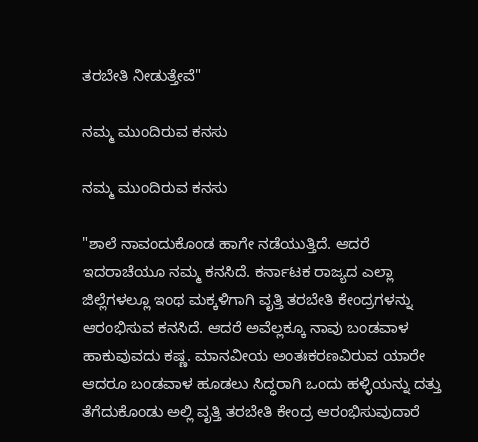ತರಬೇತಿ ನೀಡುತ್ತೇವೆ"

ನಮ್ಮ ಮುಂದಿರುವ ಕನಸು

ನಮ್ಮ ಮುಂದಿರುವ ಕನಸು

"ಶಾಲೆ ನಾವಂದುಕೊಂಡ ಹಾಗೇ ನಡೆಯುತ್ತಿದೆ. ಆದರೆ ಇದರಾಚೆಯೂ ನಮ್ಮ ಕನಸಿದೆ. ಕರ್ನಾಟಕ ರಾಜ್ಯದ ಎಲ್ಲಾ ಜಿಲ್ಲೆಗಳಲ್ಲೂ ಇಂಥ ಮಕ್ಕಳಿಗಾಗಿ ವೃತ್ತಿ ತರಬೇತಿ ಕೇಂದ್ರಗಳನ್ನು ಆರಂಭಿಸುವ ಕನಸಿದೆ. ಆದರೆ ಅವೆಲ್ಲಕ್ಕೂ ನಾವು ಬಂಡವಾಳ ಹಾಕುವುವದು ಕಷ್ಣ. ಮಾನವೀಯ ಅಂತಃಕರಣವಿರುವ ಯಾರೇ ಆದರೂ ಬಂಡವಾಳ ಹೂಡಲು ಸಿದ್ಧರಾಗಿ ಒಂದು ಹಳ್ಳಿಯನ್ನು ದತ್ತು ತೆಗೆದುಕೊಂಡು ಅಲ್ಲಿ ವೃತ್ತಿ ತರಬೇತಿ ಕೇಂದ್ರ ಆರಂಭಿಸುವುದಾರೆ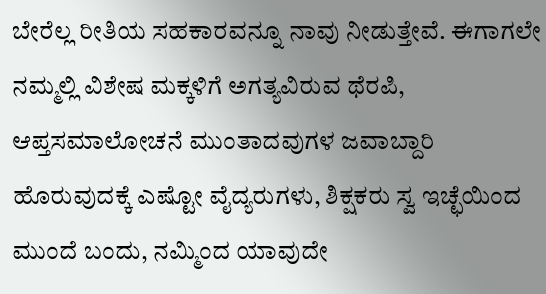ಬೇರೆಲ್ಲ ರೀತಿಯ ಸಹಕಾರವನ್ನೂ ನಾವು ನೀಡುತ್ತೇವೆ. ಈಗಾಗಲೇ ನಮ್ಮಲ್ಲಿ ವಿಶೇಷ ಮಕ್ಕಳಿಗೆ ಅಗತ್ಯವಿರುವ ಥೆರಪಿ, ಆಪ್ತಸಮಾಲೋಚನೆ ಮುಂತಾದವುಗಳ ಜವಾಬ್ದಾರಿ ಹೊರುವುದಕ್ಕೆ ಎಷ್ಟೋ ವೈದ್ಯರುಗಳು, ಶಿಕ್ಷಕರು ಸ್ವ ಇಚ್ಛೆಯಿಂದ ಮುಂದೆ ಬಂದು, ನಮ್ಮಿಂದ ಯಾವುದೇ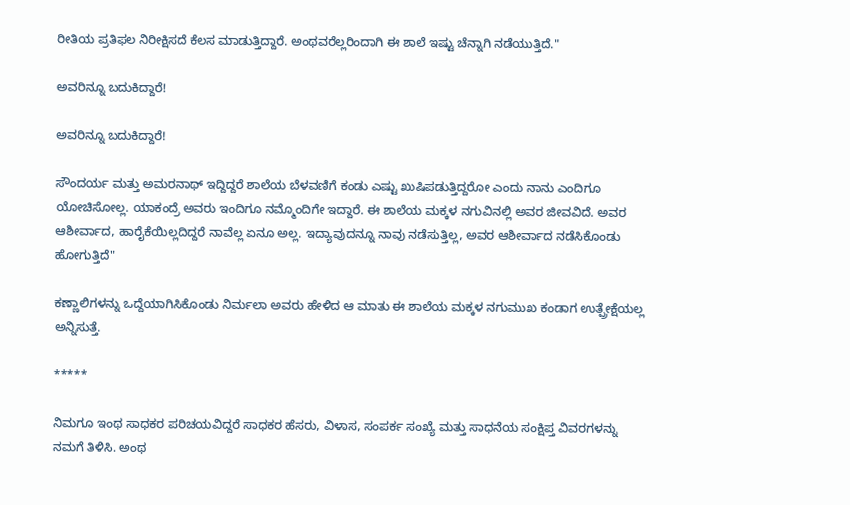ರೀತಿಯ ಪ್ರತಿಫಲ ನಿರೀಕ್ಷಿಸದೆ ಕೆಲಸ ಮಾಡುತ್ತಿದ್ದಾರೆ. ಅಂಥವರೆಲ್ಲರಿಂದಾಗಿ ಈ ಶಾಲೆ ಇಷ್ಟು ಚೆನ್ನಾಗಿ ನಡೆಯುತ್ತಿದೆ."

ಅವರಿನ್ನೂ ಬದುಕಿದ್ದಾರೆ!

ಅವರಿನ್ನೂ ಬದುಕಿದ್ದಾರೆ!

ಸೌಂದರ್ಯ ಮತ್ತು ಅಮರನಾಥ್ ಇದ್ದಿದ್ದರೆ ಶಾಲೆಯ ಬೆಳವಣಿಗೆ ಕಂಡು ಎಷ್ಟು ಖುಷಿಪಡುತ್ತಿದ್ದರೋ ಎಂದು ನಾನು ಎಂದಿಗೂ ಯೋಚಿಸೋಲ್ಲ. ಯಾಕಂದ್ರೆ ಅವರು ಇಂದಿಗೂ ನಮ್ಮೊಂದಿಗೇ ಇದ್ದಾರೆ. ಈ ಶಾಲೆಯ ಮಕ್ಕಳ ನಗುವಿನಲ್ಲಿ ಅವರ ಜೀವವಿದೆ. ಅವರ ಆಶೀರ್ವಾದ, ಹಾರೈಕೆಯಿಲ್ಲದಿದ್ದರೆ ನಾವೆಲ್ಲ ಏನೂ ಅಲ್ಲ. ಇದ್ಯಾವುದನ್ನೂ ನಾವು ನಡೆಸುತ್ತಿಲ್ಲ, ಅವರ ಆಶೀರ್ವಾದ ನಡೆಸಿಕೊಂಡು ಹೋಗುತ್ತಿದೆ"

ಕಣ್ಣಾಲಿಗಳನ್ನು ಒದ್ದೆಯಾಗಿಸಿಕೊಂಡು ನಿರ್ಮಲಾ ಅವರು ಹೇಳಿದ ಆ ಮಾತು ಈ ಶಾಲೆಯ ಮಕ್ಕಳ ನಗುಮುಖ ಕಂಡಾಗ ಉತ್ಪ್ರೇಕ್ಷೆಯಲ್ಲ ಅನ್ನಿಸುತ್ತೆ.

*****

ನಿಮಗೂ ಇಂಥ ಸಾಧಕರ ಪರಿಚಯವಿದ್ದರೆ ಸಾಧಕರ ಹೆಸರು, ವಿಳಾಸ, ಸಂಪರ್ಕ ಸಂಖ್ಯೆ ಮತ್ತು ಸಾಧನೆಯ ಸಂಕ್ಷಿಪ್ತ ವಿವರಗಳನ್ನು ನಮಗೆ ತಿಳಿಸಿ. ಅಂಥ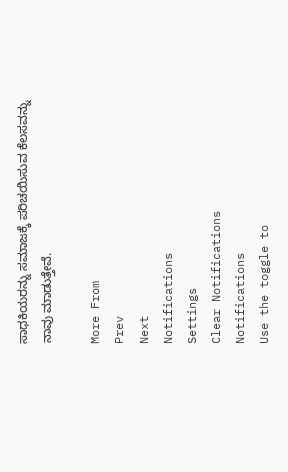ಸಾಧಕಿಯರನ್ನು ಸಮಾಜಕ್ಕೆ ಪರಿಚಯಿಸುವ ಕೆಲಸವನ್ನು ನಾವು ಮಾಡುತ್ತೇವೆ.

More From
Prev
Next
Notifications
Settings
Clear Notifications
Notifications
Use the toggle to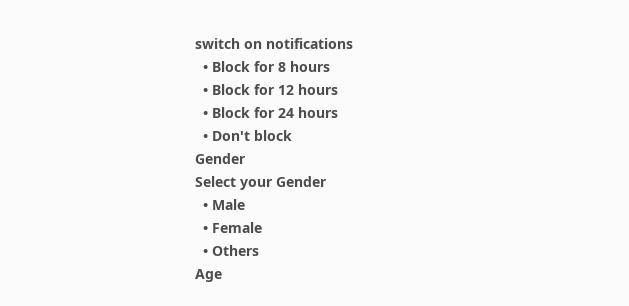switch on notifications
  • Block for 8 hours
  • Block for 12 hours
  • Block for 24 hours
  • Don't block
Gender
Select your Gender
  • Male
  • Female
  • Others
Age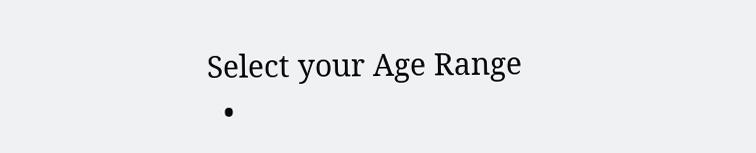Select your Age Range
  •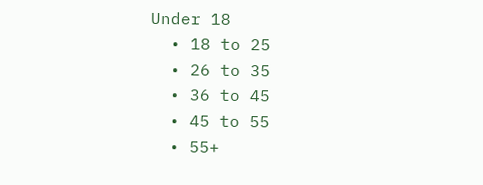Under 18
  • 18 to 25
  • 26 to 35
  • 36 to 45
  • 45 to 55
  • 55+